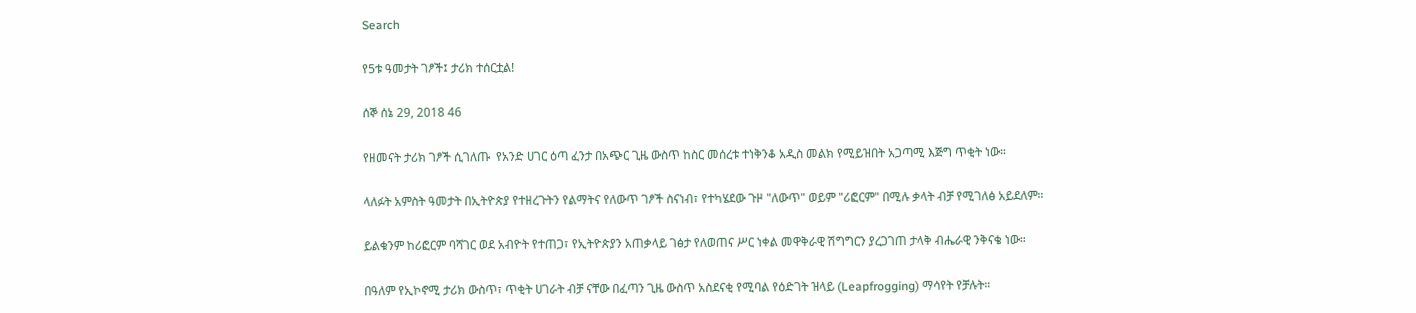Search

የ5ቱ ዓመታት ገፆች፤ ታሪክ ተሰርቷል!

ሰኞ ሰኔ 29, 2018 46

የዘመናት ታሪክ ገፆች ሲገለጡ  የአንድ ሀገር ዕጣ ፈንታ በአጭር ጊዜ ውስጥ ከስር መሰረቱ ተነቅንቆ አዲስ መልክ የሚይዝበት አጋጣሚ እጅግ ጥቂት ነው።

ላለፉት አምስት ዓመታት በኢትዮጵያ የተዘረጉትን የልማትና የለውጥ ገፆች ስናነብ፣ የተካሄደው ጉዞ "ለውጥ" ወይም "ሪፎርም" በሚሉ ቃላት ብቻ የሚገለፅ አይደለም።

ይልቁንም ከሪፎርም ባሻገር ወደ አብዮት የተጠጋ፣ የኢትዮጵያን አጠቃላይ ገፅታ የለወጠና ሥር ነቀል መዋቅራዊ ሽግግርን ያረጋገጠ ታላቅ ብሔራዊ ንቅናቄ ነው።

በዓለም የኢኮኖሚ ታሪክ ውስጥ፣ ጥቂት ሀገራት ብቻ ናቸው በፈጣን ጊዜ ውስጥ አስደናቂ የሚባል የዕድገት ዝላይ (Leapfrogging) ማሳየት የቻሉት።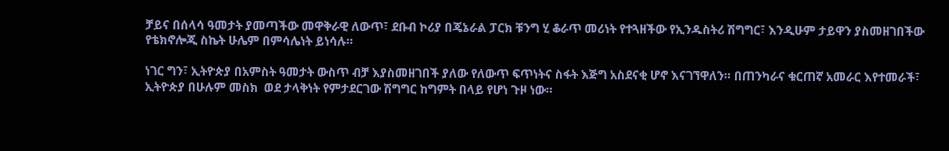ቻይና በሰላሳ ዓመታት ያመጣችው መዋቅራዊ ለውጥ፣ ደቡብ ኮሪያ በጄኔራል ፓርክ ቹንግ ሂ ቆራጥ መሪነት የተጓዘችው የኢንዱስትሪ ሽግግር፣ እንዲሁም ታይዋን ያስመዘገበችው የቴክኖሎጂ ስኬት ሁሌም በምሳሌነት ይነሳሉ።

ነገር ግን፣ ኢትዮጵያ በአምስት ዓመታት ውስጥ ብቻ እያስመዘገበች ያለው የለውጥ ፍጥነትና ስፋት እጅግ አስደናቂ ሆኖ እናገኘዋለን። በጠንካራና ቁርጠኛ አመራር እየተመራች፣ ኢትዮጵያ በሁሉም መስክ  ወደ ታላቅነት የምታደርገው ሽግግር ከግምት በላይ የሆነ ጉዞ ነው።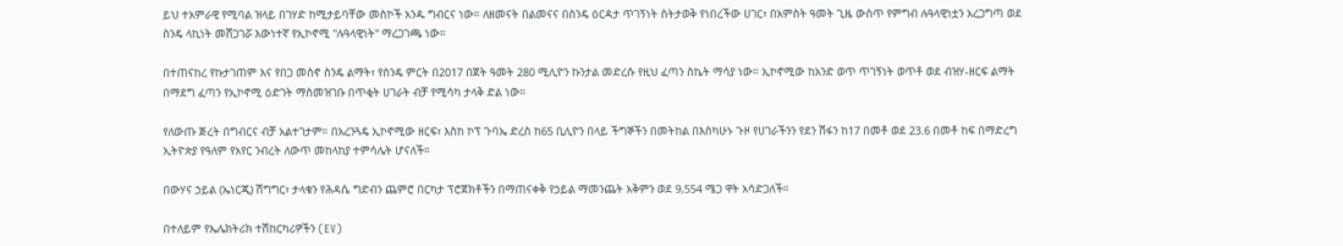ይህ ተአምራዊ የሚባል ዝላይ በገሃድ ከሚታይባቸው መስኮች አንዱ ግብርና ነው። ለዘመናት በልመናና በስንዴ ዕርዳታ ጥገኝነት ስትታወቅ የነበረችው ሀገር፣ በአምስት ዓመት ጊዜ ውስጥ የምግብ ሉዓላዊነቷን አረጋግጣ ወደ ስንዴ ላኪነት መሸጋገሯ እውነተኛ የኢኮኖሚ "ሉዓላዊነት" ማረጋገጫ ነው።

በተጠናከረ የኩታገጠም እና የበጋ መስኖ ስንዴ ልማት፣ የስንዴ ምርት በ2017 በጀት ዓመት 280 ሚሊዮን ኩንታል መድረሱ የዚህ ፈጣን ስኬት ማሳያ ነው። ኢኮኖሚው ከአንድ ወጥ ጥገኝነት ወጥቶ ወደ ብዝሃ-ዘርፍ ልማት በማደግ ፈጣን የኢኮኖሚ ዕድገት ማስመዝገቡ በጥቂት ሀገራት ብቻ የሚሳካ ታላቅ ድል ነው።

የለውጡ ጅረት በግብርና ብቻ አልተገታም። በአረንጓዴ ኢኮኖሚው ዘርፍ፣ እስከ ኮፕ ጉባኤ ድረስ ከ65 ቢሊዮን በላይ ችግኞችን በመትከል በእስካሁኑ ጉዞ የሀገራችንን የደን ሽፋን ከ17 በመቶ ወደ 23.6 በመቶ ከፍ በማድረግ ኢትዮጵያ የዓለም የአየር ንብረት ለውጥ መከላከያ ተምሳሌት ሆናለች።

በውሃና ኃይል (ኤነርጂ) ሽግግር፣ ታላቁን የሕዳሴ ግድብን ጨምሮ በርካታ ፕሮጀክቶችን በማጠናቀቅ የኃይል ማመንጨት አቅምን ወደ 9,554 ሜጋ ዋት አሳድጋለች።

በተለይም የኤሌክትሪክ ተሽከርካሪዎችን (EV)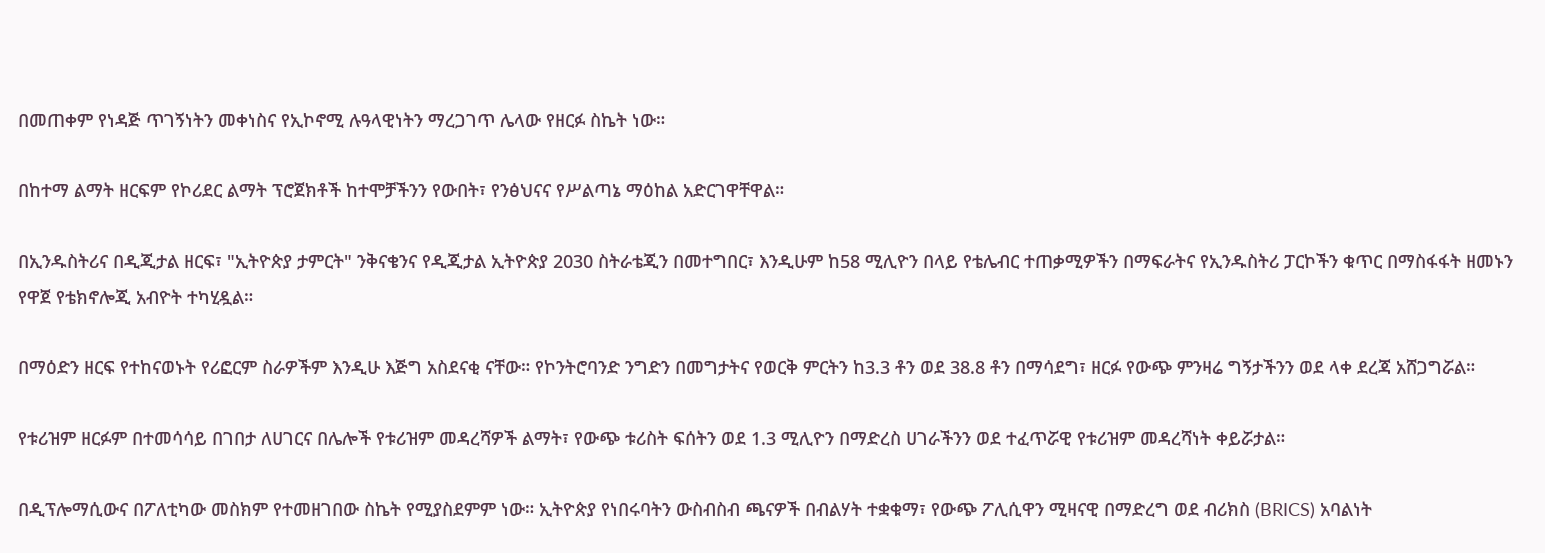በመጠቀም የነዳጅ ጥገኝነትን መቀነስና የኢኮኖሚ ሉዓላዊነትን ማረጋገጥ ሌላው የዘርፉ ስኬት ነው።

በከተማ ልማት ዘርፍም የኮሪደር ልማት ፕሮጀክቶች ከተሞቻችንን የውበት፣ የንፅህናና የሥልጣኔ ማዕከል አድርገዋቸዋል።

በኢንዱስትሪና በዲጂታል ዘርፍ፣ "ኢትዮጵያ ታምርት" ንቅናቄንና የዲጂታል ኢትዮጵያ 2030 ስትራቴጂን በመተግበር፣ እንዲሁም ከ58 ሚሊዮን በላይ የቴሌብር ተጠቃሚዎችን በማፍራትና የኢንዱስትሪ ፓርኮችን ቁጥር በማስፋፋት ዘመኑን የዋጀ የቴክኖሎጂ አብዮት ተካሂዷል።

በማዕድን ዘርፍ የተከናወኑት የሪፎርም ስራዎችም እንዲሁ እጅግ አስደናቂ ናቸው። የኮንትሮባንድ ንግድን በመግታትና የወርቅ ምርትን ከ3.3 ቶን ወደ 38.8 ቶን በማሳደግ፣ ዘርፉ የውጭ ምንዛሬ ግኝታችንን ወደ ላቀ ደረጃ አሸጋግሯል።

የቱሪዝም ዘርፉም በተመሳሳይ በገበታ ለሀገርና በሌሎች የቱሪዝም መዳረሻዎች ልማት፣ የውጭ ቱሪስት ፍሰትን ወደ 1.3 ሚሊዮን በማድረስ ሀገራችንን ወደ ተፈጥሯዊ የቱሪዝም መዳረሻነት ቀይሯታል።

በዲፕሎማሲውና በፖለቲካው መስክም የተመዘገበው ስኬት የሚያስደምም ነው። ኢትዮጵያ የነበሩባትን ውስብስብ ጫናዎች በብልሃት ተቋቁማ፣ የውጭ ፖሊሲዋን ሚዛናዊ በማድረግ ወደ ብሪክስ (BRICS) አባልነት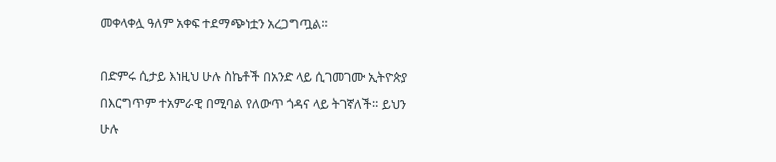መቀላቀሏ ዓለም አቀፍ ተደማጭነቷን አረጋግጧል።

በድምሩ ሲታይ እነዚህ ሁሉ ስኬቶች በአንድ ላይ ሲገመገሙ ኢትዮጵያ በእርግጥም ተአምራዊ በሚባል የለውጥ ጎዳና ላይ ትገኛለች። ይህን ሁሉ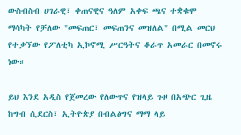ውስብስብ ሀገራዊ፣ ቀጠናዊና ዓለም አቀፍ ጫና ተቋቁሞ ማሳካት የቻለው "መፍጠር፣ መፍጠንና መዝለል" በሚል መርህ የተቃኘው የፖለቲካ ኢኮኖሚ ሥርዓትና ቆራጥ አመራር በመኖሩ ነው።

ይህ እንደ አዲስ የጀመረው የለውጥና የዝላይ ጉዞ በአጭር ጊዜ ከግብ ሲደርስ፣ ኢትዮጵያ በብልፅግና ማማ ላይ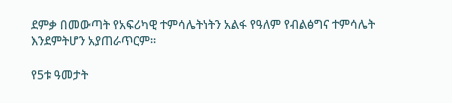ደምቃ በመውጣት የአፍሪካዊ ተምሳሌትነትን አልፋ የዓለም የብልፅግና ተምሳሌት እንደምትሆን አያጠራጥርም።

የ5ቱ ዓመታት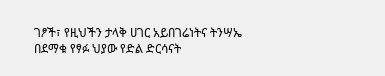ገፆች፣ የዚህችን ታላቅ ሀገር አይበገሬነትና ትንሣኤ በደማቁ የፃፉ ህያው የድል ድርሳናት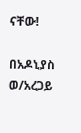ናቸው!

በአዶኒያስ ወ/አረጋይ